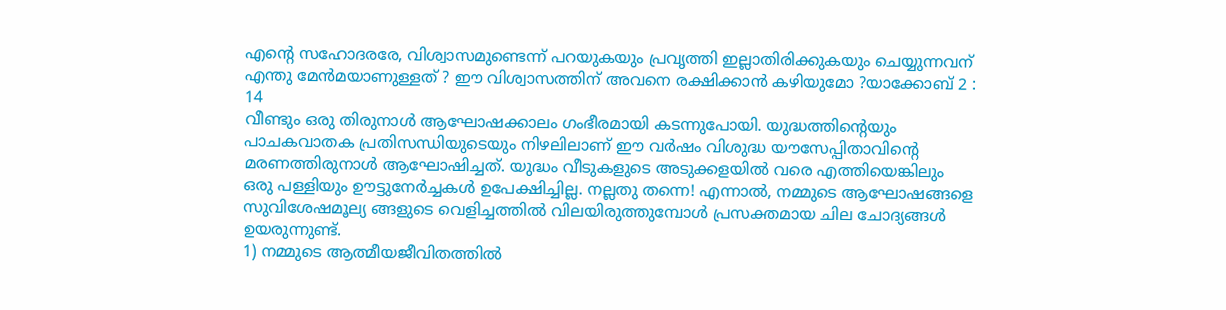എന്റെ സഹോദരരേ, വിശ്വാസമുണ്ടെന്ന് പറയുകയും പ്രവൃത്തി ഇല്ലാതിരിക്കുകയും ചെയ്യുന്നവന് എന്തു മേൻമയാണുള്ളത് ? ഈ വിശ്വാസത്തിന് അവനെ രക്ഷിക്കാൻ കഴിയുമോ ?യാക്കോബ് 2 : 14
വീണ്ടും ഒരു തിരുനാൾ ആഘോഷക്കാലം ഗംഭീരമായി കടന്നുപോയി. യുദ്ധത്തിന്റെയും പാചകവാതക പ്രതിസന്ധിയുടെയും നിഴലിലാണ് ഈ വർഷം വിശുദ്ധ യൗസേപ്പിതാവിന്റെ മരണത്തിരുനാൾ ആഘോഷിച്ചത്. യുദ്ധം വീടുകളുടെ അടുക്കളയിൽ വരെ എത്തിയെങ്കിലും
ഒരു പള്ളിയും ഊട്ടുനേർച്ചകൾ ഉപേക്ഷിച്ചില്ല. നല്ലതു തന്നെ! എന്നാൽ, നമ്മുടെ ആഘോഷങ്ങളെ സുവിശേഷമൂല്യ ങ്ങളുടെ വെളിച്ചത്തിൽ വിലയിരുത്തുമ്പോൾ പ്രസക്തമായ ചില ചോദ്യങ്ങൾ ഉയരുന്നുണ്ട്.
1) നമ്മുടെ ആത്മീയജീവിതത്തിൽ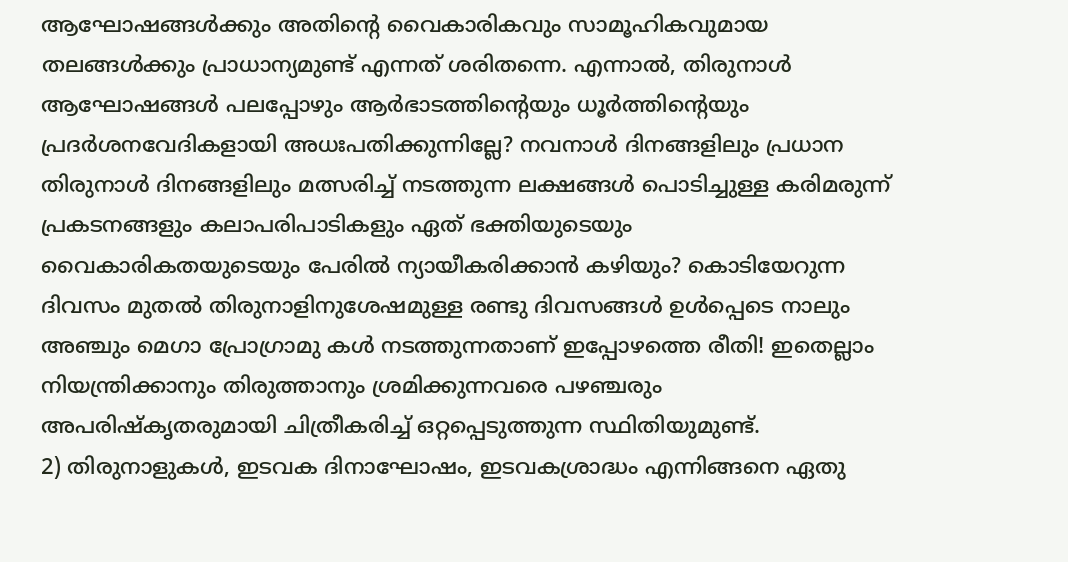ആഘോഷങ്ങൾക്കും അതിന്റെ വൈകാരികവും സാമൂഹികവുമായ തലങ്ങൾക്കും പ്രാധാന്യമുണ്ട് എന്നത് ശരിതന്നെ. എന്നാൽ, തിരുനാൾ ആഘോഷങ്ങൾ പലപ്പോഴും ആർഭാടത്തിന്റെയും ധൂർത്തിന്റെയും പ്രദർശനവേദികളായി അധഃപതിക്കുന്നില്ലേ? നവനാൾ ദിനങ്ങളിലും പ്രധാന തിരുനാൾ ദിനങ്ങളിലും മത്സരിച്ച് നടത്തുന്ന ലക്ഷങ്ങൾ പൊടിച്ചുള്ള കരിമരുന്ന് പ്രകടനങ്ങളും കലാപരിപാടികളും ഏത് ഭക്തിയുടെയും വൈകാരികതയുടെയും പേരിൽ ന്യായീകരിക്കാൻ കഴിയും? കൊടിയേറുന്ന ദിവസം മുതൽ തിരുനാളിനുശേഷമുള്ള രണ്ടു ദിവസങ്ങൾ ഉൾപ്പെടെ നാലും അഞ്ചും മെഗാ പ്രോഗ്രാമു കൾ നടത്തുന്നതാണ് ഇപ്പോഴത്തെ രീതി! ഇതെല്ലാം നിയന്ത്രിക്കാനും തിരുത്താനും ശ്രമിക്കുന്നവരെ പഴഞ്ചരും അപരിഷ്കൃതരുമായി ചിത്രീകരിച്ച് ഒറ്റപ്പെടുത്തുന്ന സ്ഥിതിയുമുണ്ട്.
2) തിരുനാളുകൾ, ഇടവക ദിനാഘോഷം, ഇടവകശ്രാദ്ധം എന്നിങ്ങനെ ഏതു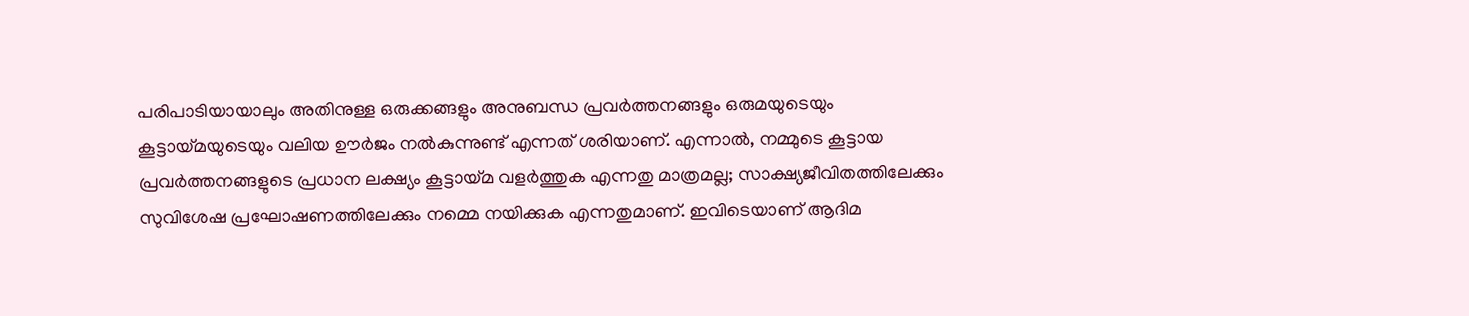പരിപാടിയായാലും അതിനുള്ള ഒരുക്കങ്ങളും അനുബന്ധ പ്രവർത്തനങ്ങളും ഒരുമയുടെയും കൂട്ടായ്മയുടെയും വലിയ ഊർജം നൽകുന്നുണ്ട് എന്നത് ശരിയാണ്. എന്നാൽ, നമ്മുടെ കൂട്ടായ പ്രവർത്തനങ്ങളുടെ പ്രധാന ലക്ഷ്യം കൂട്ടായ്മ വളർത്തുക എന്നതു മാത്രമല്ല; സാക്ഷ്യജീവിതത്തിലേക്കും സുവിശേഷ പ്രഘോഷണത്തിലേക്കും നമ്മെ നയിക്കുക എന്നതുമാണ്. ഇവിടെയാണ് ആദിമ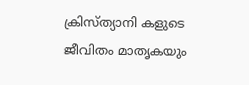ക്രിസ്ത്യാനി കളുടെ ജീവിതം മാതൃകയും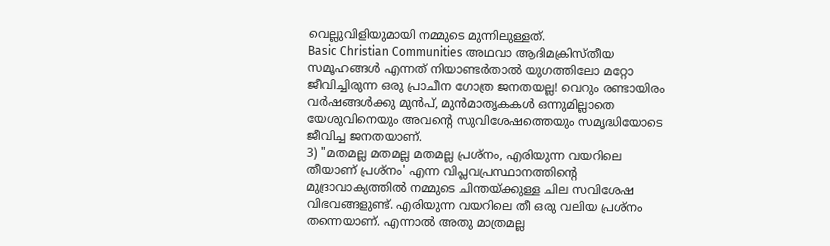വെല്ലുവിളിയുമായി നമ്മുടെ മുന്നിലുള്ളത്.
Basic Christian Communities അഥവാ ആദിമക്രിസ്തീയ സമൂഹങ്ങൾ എന്നത് നിയാണ്ടർതാൽ യുഗത്തിലോ മറ്റോ ജീവിച്ചിരുന്ന ഒരു പ്രാചീന ഗോത്ര ജനതയല്ല! വെറും രണ്ടായിരം വർഷങ്ങൾക്കു മുൻപ്, മുൻമാതൃകകൾ ഒന്നുമില്ലാതെ യേശുവിനെയും അവന്റെ സുവിശേഷത്തെയും സമൃദ്ധിയോടെ ജീവിച്ച ജനതയാണ്.
3) "മതമല്ല മതമല്ല മതമല്ല പ്രശ്നം, എരിയുന്ന വയറിലെ തീയാണ് പ്രശ്നം' എന്ന വിപ്ലവപ്രസ്ഥാനത്തിന്റെ മുദ്രാവാക്യത്തിൽ നമ്മുടെ ചിന്തയ്ക്കുള്ള ചില സവിശേഷ വിഭവങ്ങളുണ്ട്. എരിയുന്ന വയറിലെ തീ ഒരു വലിയ പ്രശ്നം തന്നെയാണ്. എന്നാൽ അതു മാത്രമല്ല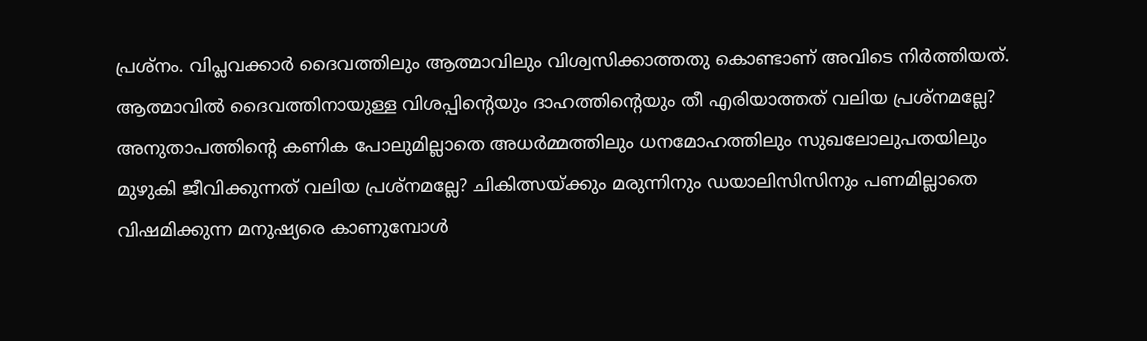പ്രശ്നം. വിപ്ലവക്കാർ ദൈവത്തിലും ആത്മാവിലും വിശ്വസിക്കാത്തതു കൊണ്ടാണ് അവിടെ നിർത്തിയത്. ആത്മാവിൽ ദൈവത്തിനായുള്ള വിശപ്പിന്റെയും ദാഹത്തിന്റെയും തീ എരിയാത്തത് വലിയ പ്രശ്നമല്ലേ? അനുതാപത്തിന്റെ കണിക പോലുമില്ലാതെ അധർമ്മത്തിലും ധനമോഹത്തിലും സുഖലോലുപതയിലും മുഴുകി ജീവിക്കുന്നത് വലിയ പ്രശ്നമല്ലേ? ചികിത്സയ്ക്കും മരുന്നിനും ഡയാലിസിസിനും പണമില്ലാതെ വിഷമിക്കുന്ന മനുഷ്യരെ കാണുമ്പോൾ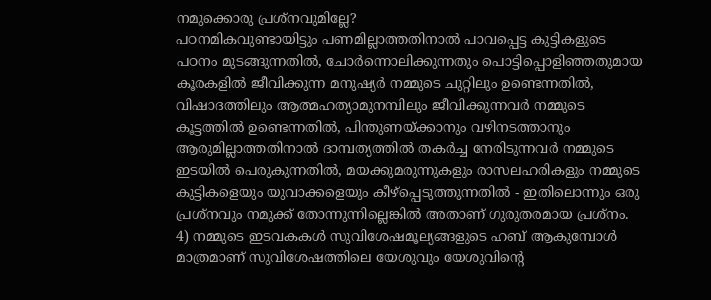നമുക്കൊരു പ്രശ്നവുമില്ലേ?
പഠനമികവുണ്ടായിട്ടും പണമില്ലാത്തതിനാൽ പാവപ്പെട്ട കുട്ടികളുടെ പഠനം മുടങ്ങുന്നതിൽ, ചോർന്നൊലിക്കുന്നതും പൊട്ടിപ്പൊളിഞ്ഞതുമായ കൂരകളിൽ ജീവിക്കുന്ന മനുഷ്യർ നമ്മുടെ ചുറ്റിലും ഉണ്ടെന്നതിൽ, വിഷാദത്തിലും ആത്മഹത്യാമുനമ്പിലും ജീവിക്കുന്നവർ നമ്മുടെ കൂട്ടത്തിൽ ഉണ്ടെന്നതിൽ, പിന്തുണയ്ക്കാനും വഴിനടത്താനും ആരുമില്ലാത്തതിനാൽ ദാമ്പത്യത്തിൽ തകർച്ച നേരിടുന്നവർ നമ്മുടെ ഇടയിൽ പെരുകുന്നതിൽ, മയക്കുമരുന്നുകളും രാസലഹരികളും നമ്മുടെ കുട്ടികളെയും യുവാക്കളെയും കീഴ്പ്പെടുത്തുന്നതിൽ - ഇതിലൊന്നും ഒരു പ്രശ്നവും നമുക്ക് തോന്നുന്നില്ലെങ്കിൽ അതാണ് ഗുരുതരമായ പ്രശ്നം.
4) നമ്മുടെ ഇടവകകൾ സുവിശേഷമൂല്യങ്ങളുടെ ഹബ് ആകുമ്പോൾ മാത്രമാണ് സുവിശേഷത്തിലെ യേശുവും യേശുവിന്റെ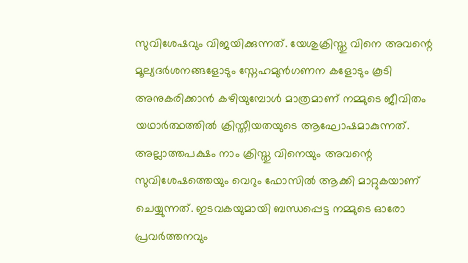സുവിശേഷവും വിജയിക്കുന്നത്. യേശുക്രിസ്തു വിനെ അവന്റെ മൂല്യദർശനങ്ങളോടും സ്നേഹമുൻഗണന കളോടും കൂടി അനുകരിക്കാൻ കഴിയുമ്പോൾ മാത്രമാണ് നമ്മുടെ ജീവിതം യഥാർത്ഥത്തിൽ ക്രിസ്തീയതയുടെ ആഘോഷമാകുന്നത്. അല്ലാത്തപക്ഷം നാം ക്രിസ്തു വിനെയും അവന്റെ സുവിശേഷത്തെയും വെറും ഫോസിൽ ആക്കി മാറ്റുകയാണ് ചെയ്യുന്നത്. ഇടവകയുമായി ബന്ധപ്പെട്ട നമ്മുടെ ഓരോ പ്രവർത്തനവും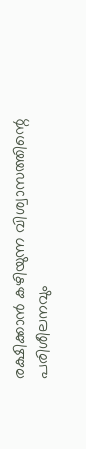രക്ഷിക്കാൻ കഴിയുന്ന വിശ്വാസത്തിന്റെ പരിശീലനവും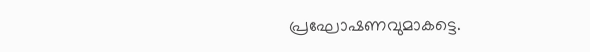പ്രഘോഷണവുമാകട്ടെ.